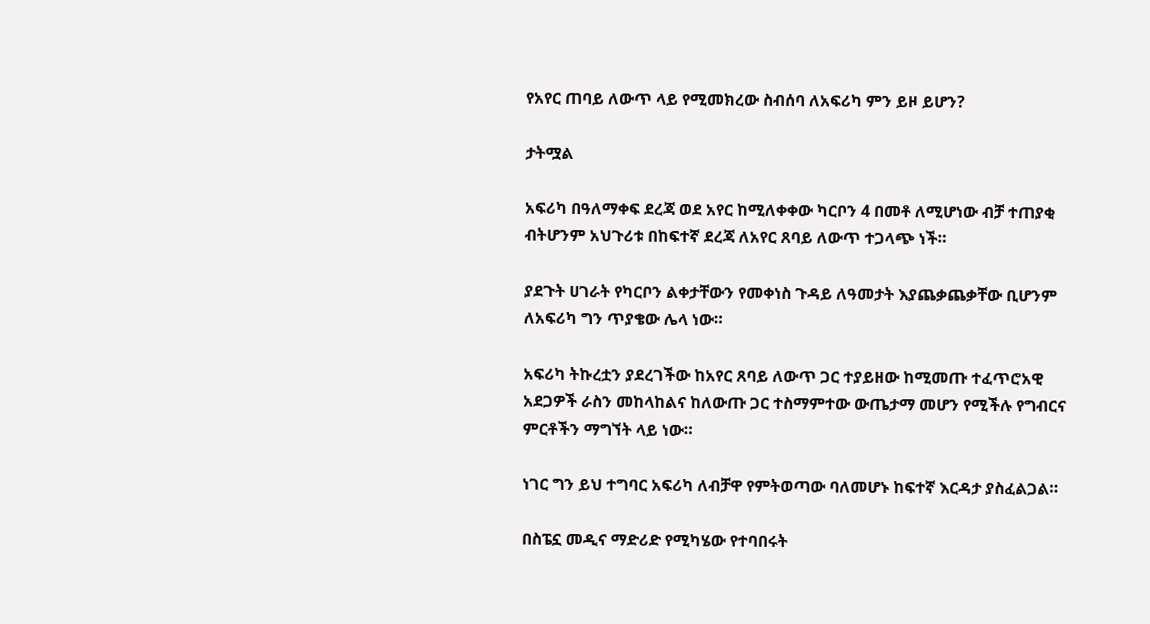የአየር ጠባይ ለውጥ ላይ የሚመክረው ስብሰባ ለአፍሪካ ምን ይዞ ይሆን?

ታትሟል

አፍሪካ በዓለማቀፍ ደረጃ ወደ አየር ከሚለቀቀው ካርቦን 4 በመቶ ለሚሆነው ብቻ ተጠያቂ ብትሆንም አህጉሪቱ በከፍተኛ ደረጃ ለአየር ጸባይ ለውጥ ተጋላጭ ነች።

ያደጉት ሀገራት የካርቦን ልቀታቸውን የመቀነስ ጉዳይ ለዓመታት እያጨቃጨቃቸው ቢሆንም ለአፍሪካ ግን ጥያቄው ሌላ ነው።

አፍሪካ ትኩረቷን ያደረገችው ከአየር ጸባይ ለውጥ ጋር ተያይዘው ከሚመጡ ተፈጥሮአዊ አደጋዎች ራስን መከላከልና ከለውጡ ጋር ተስማምተው ውጤታማ መሆን የሚችሉ የግብርና ምርቶችን ማግኘት ላይ ነው።

ነገር ግን ይህ ተግባር አፍሪካ ለብቻዋ የምትወጣው ባለመሆኑ ከፍተኛ እርዳታ ያስፈልጋል።

በስፔኗ መዲና ማድሪድ የሚካሄው የተባበሩት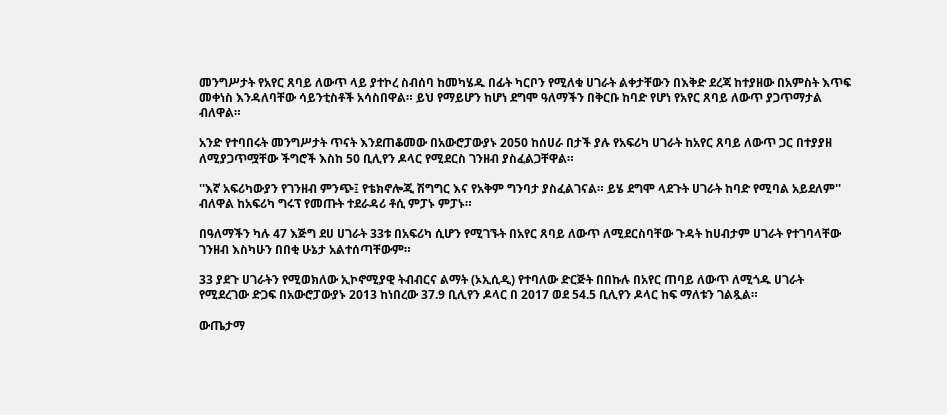መንግሥታት የአየር ጸባይ ለውጥ ላይ ያተኮረ ስብሰባ ከመካሄዱ በፊት ካርቦን የሚለቁ ሀገራት ልቀታቸውን በእቅድ ደረጃ ከተያዘው በአምስት እጥፍ መቀነስ እንዳለባቸው ሳይንቲስቶች አሳስበዋል። ይህ የማይሆን ከሆነ ደግሞ ዓለማችን በቅርቡ ከባድ የሆነ የአየር ጸባይ ለውጥ ያጋጥማታል ብለዋል።

አንድ የተባበሩት መንግሥታት ጥናት እንደጠቆመው በአውሮፓውያኑ 2050 ከሰሀራ በታች ያሉ የአፍሪካ ሀገራት ከአየር ጸባይ ለውጥ ጋር በተያያዘ ለሚያጋጥሟቸው ችግሮች እስከ 50 ቢሊየን ዶላር የሚደርስ ገንዘብ ያስፈልጋቸዋል።

''እኛ አፍሪካውያን የገንዘብ ምንጭ፤ የቴክኖሎጂ ሽግግር እና የአቅም ግንባታ ያስፈልገናል። ይሄ ደግሞ ላደጉት ሀገራት ከባድ የሚባል አይደለም'' ብለዋል ከአፍሪካ ግሩፕ የመጡት ተደራዳሪ ቶሲ ምፓኑ ምፓኑ።

በዓለማችን ካሉ 47 እጅግ ደሀ ሀገራት 33ቱ በአፍሪካ ሲሆን የሚገኙት በአየር ጸባይ ለውጥ ለሚደርስባቸው ጉዳት ከሀብታም ሀገራት የተገባላቸው ገንዘብ እስካሁን በበቂ ሁኔታ አልተሰጣቸውም።

33 ያደጉ ሀገራትን የሚወክለው ኢኮኖሚያዊ ትብብርና ልማት (ኦኢሲዲ) የተባለው ድርጅት በበኩሉ በአየር ጠባይ ለውጥ ለሚጎዱ ሀገራት የሚደረገው ድጋፍ በአውሮፓውያኑ 2013 ከነበረው 37.9 ቢሊየን ዶላር በ 2017 ወደ 54.5 ቢሊየን ዶላር ከፍ ማለቱን ገልጿል።

ውጤታማ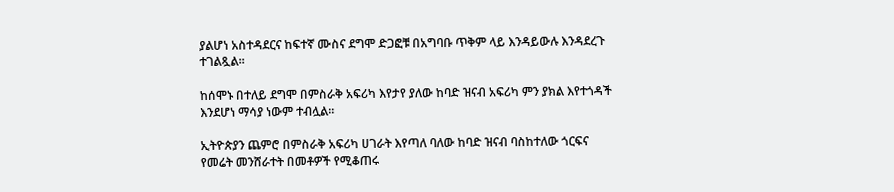ያልሆነ አስተዳደርና ከፍተኛ ሙስና ደግሞ ድጋፎቹ በአግባቡ ጥቅም ላይ እንዳይውሉ እንዳደረጉ ተገልጿል።

ከሰሞኑ በተለይ ደግሞ በምስራቅ አፍሪካ እየታየ ያለው ከባድ ዝናብ አፍሪካ ምን ያክል እየተጎዳች እንደሆነ ማሳያ ነውም ተብሏል።

ኢትዮጵያን ጨምሮ በምስራቅ አፍሪካ ሀገራት እየጣለ ባለው ከባድ ዝናብ ባስከተለው ጎርፍና የመሬት መንሸራተት በመቶዎች የሚቆጠሩ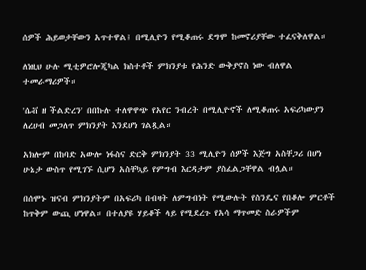ሰዎች ሕይወታቸውን አጥተዋል፤ በሚሊዮን የሚቆጠሩ ደግሞ ከመኖሪያቸው ተፈናቅለዋል።

ለነዚህ ሁሉ ሚቲዎሮሎጂካል ክስተቶች ምክንያቱ የሕንድ ውቅያኖስ ነው ብለዋል ተመራማሪዎች።

'ሴቭ ዘ ችልድረን' በበኩሉ ተለዋዋጭ የአየር ንብረት በሚሊዮኖች ለሚቆጠሩ አፍሪካውያን ለረሀብ መጋለጥ ምክንያት እንደሆነ ገልጿል።

አክሎም በከባድ አውሎ ነፋስና ድርቅ ምክንያት 33 ሚሊዮን ሰዎች እጅግ አስቸጋሪ በሆነ ሁኔታ ውስጥ የሚገኙ ሲሆን አስቸኳይ የምግብ እርዳታም ያስፈልጋቸዋል ብሏል።

በሰሞኑ ዝናብ ምክንያትም በአፍሪካ በብዛት ለምግብነት የሚውሉት የስንዴና የበቆሎ ምርቶች ከጥቅም ውጪ ሆነዋል። በተለያዩ ሃይቆች ላይ የሚደረጉ የአሳ ማጥመድ ስራዎችም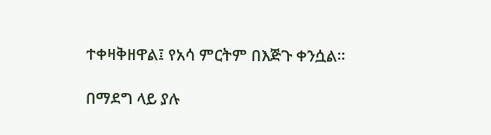ተቀዛቅዘዋል፤ የአሳ ምርትም በእጅጉ ቀንሷል።

በማደግ ላይ ያሉ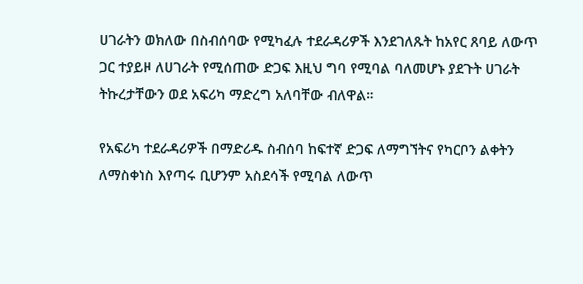ሀገራትን ወክለው በስብሰባው የሚካፈሉ ተደራዳሪዎች እንደገለጹት ከአየር ጸባይ ለውጥ ጋር ተያይዞ ለሀገራት የሚሰጠው ድጋፍ እዚህ ግባ የሚባል ባለመሆኑ ያደጉት ሀገራት ትኩረታቸውን ወደ አፍሪካ ማድረግ አለባቸው ብለዋል።

የአፍሪካ ተደራዳሪዎች በማድሪዱ ስብሰባ ከፍተኛ ድጋፍ ለማግኘትና የካርቦን ልቀትን ለማስቀነስ እየጣሩ ቢሆንም አስደሳች የሚባል ለውጥ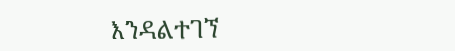እንዳልተገኘ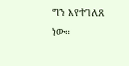ግን እየተገለጸ ነው።